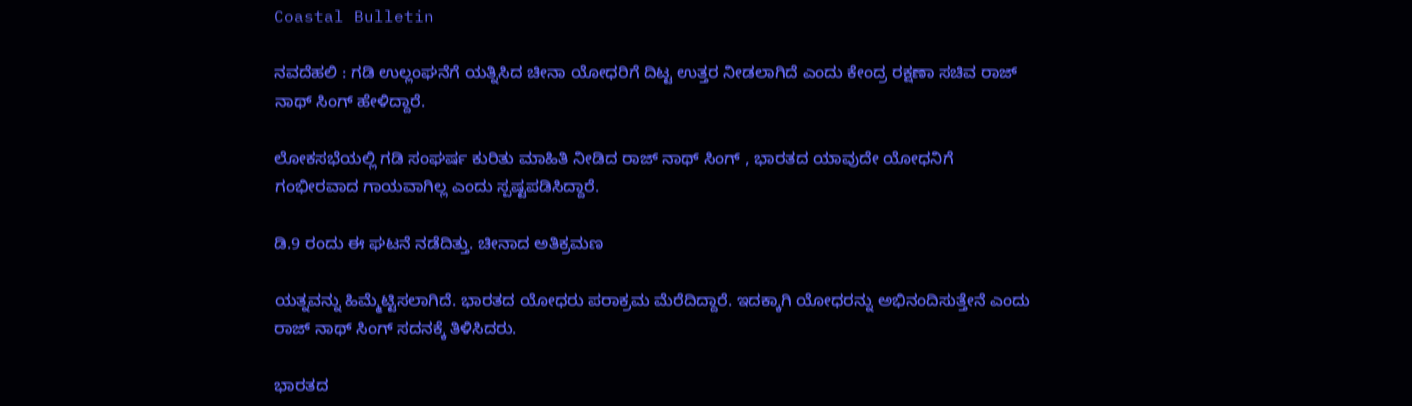Coastal Bulletin

ನವದೆಹಲಿ : ಗಡಿ ಉಲ್ಲಂಘನೆಗೆ ಯತ್ನಿಸಿದ ಚೀನಾ ಯೋಧರಿಗೆ ದಿಟ್ಟ ಉತ್ತರ ನೀಡಲಾಗಿದೆ ಎಂದು ಕೇಂದ್ರ ರಕ್ಷಣಾ ಸಚಿವ ರಾಜ್ ನಾಥ್ ಸಿಂಗ್ ಹೇಳಿದ್ದಾರೆ.

ಲೋಕಸಭೆಯಲ್ಲಿ ಗಡಿ ಸಂಘರ್ಷ ಕುರಿತು ಮಾಹಿತಿ ನೀಡಿದ ರಾಜ್ ನಾಥ್ ಸಿಂಗ್ , ಭಾರತದ ಯಾವುದೇ ಯೋಧನಿಗೆ ಗಂಭೀರವಾದ ಗಾಯವಾಗಿಲ್ಲ‌ ಎಂದು ಸ್ಪಷ್ಟಪಡಿಸಿದ್ದಾರೆ.

ಡಿ.9 ರಂದು ಈ ಘಟನೆ ನಡೆದಿತ್ತು. ಚೀನಾದ ಅತಿಕ್ರಮಣ

ಯತ್ನವನ್ನು ‌ಹಿಮ್ಮೆಟ್ಟಿಸಲಾಗಿದೆ. ಭಾರತದ ಯೋಧರು ಪರಾಕ್ರಮ ಮೆರೆದಿದ್ದಾರೆ. ಇದಕ್ಕಾಗಿ ಯೋಧರನ್ನು ಅಭಿನಂದಿಸುತ್ತೇನೆ ಎಂದು ರಾಜ್ ನಾಥ್ ಸಿಂಗ್ ಸದನಕ್ಕೆ‌ ತಿಳಿಸಿದರು.

ಭಾರತದ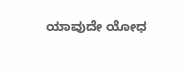ಯಾವುದೇ ಯೋಧ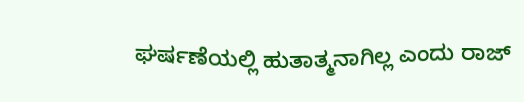ಘರ್ಷಣೆಯಲ್ಲಿ ಹುತಾತ್ಮನಾಗಿಲ್ಲ ಎಂದು ರಾಜ್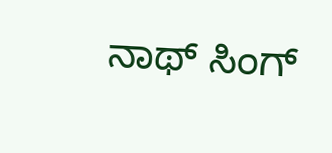ನಾಥ್ ಸಿಂಗ್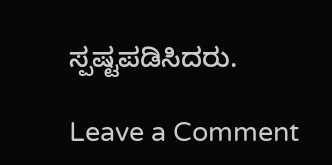ಸ್ಪಷ್ಟಪಡಿಸಿದರು.

Leave a Comment